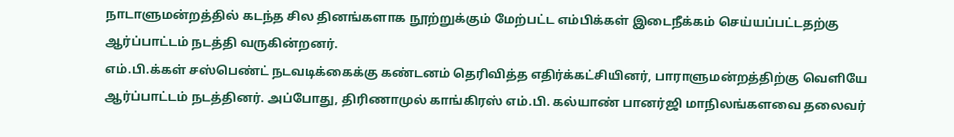நாடாளுமன்றத்தில் கடந்த சில தினங்களாக நூற்றுக்கும் மேற்பட்ட எம்பிக்கள் இடைநீக்கம் செய்யப்பட்டதற்கு ஆர்ப்பாட்டம் நடத்தி வருகின்றனர்.
எம்.பி.க்கள் சஸ்பெண்ட் நடவடிக்கைக்கு கண்டனம் தெரிவித்த எதிர்க்கட்சியினர், பாராளுமன்றத்திற்கு வெளியே ஆர்ப்பாட்டம் நடத்தினர். அப்போது, திரிணாமுல் காங்கிரஸ் எம்.பி. கல்யாண் பானர்ஜி மாநிலங்களவை தலைவர்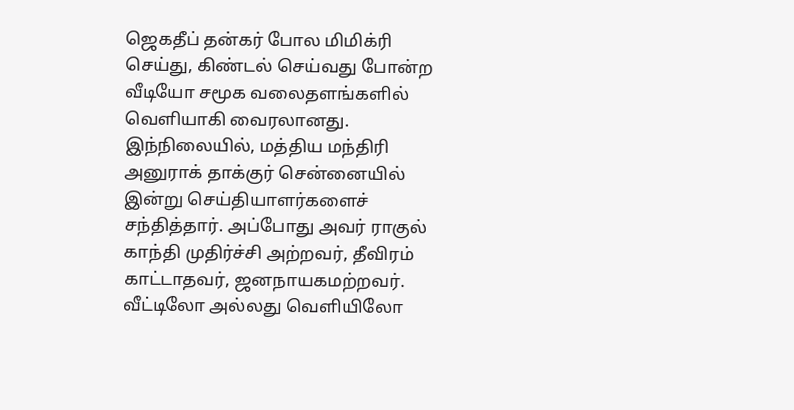ஜெகதீப் தன்கர் போல மிமிக்ரி செய்து, கிண்டல் செய்வது போன்ற வீடியோ சமூக வலைதளங்களில் வெளியாகி வைரலானது.
இந்நிலையில், மத்திய மந்திரி அனுராக் தாக்குர் சென்னையில் இன்று செய்தியாளர்களைச் சந்தித்தார். அப்போது அவர் ராகுல் காந்தி முதிர்ச்சி அற்றவர், தீவிரம் காட்டாதவர், ஜனநாயகமற்றவர். வீட்டிலோ அல்லது வெளியிலோ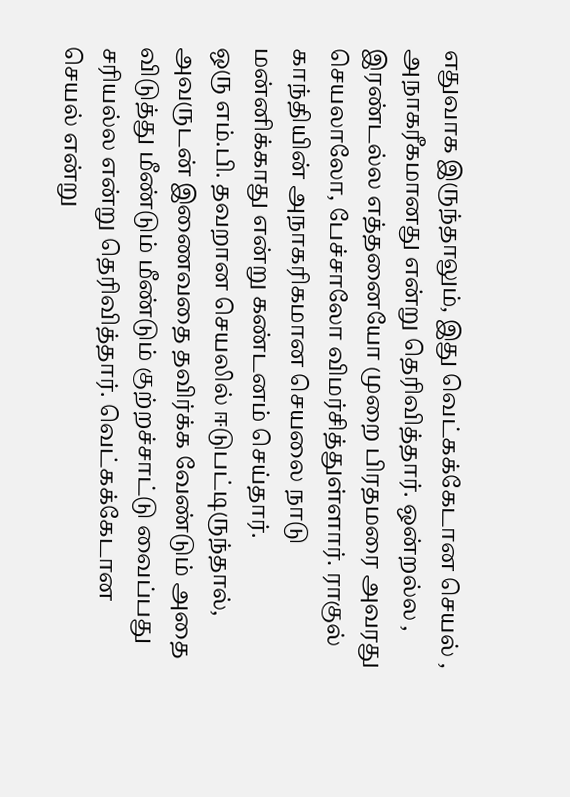எதுவாக இருந்தாலும், இது வெட்கக்கேடான செயல் , அநாகரீகமானது என்று தெரிவித்தார். ஒன்றல்ல , இரண்டல்ல எத்தனையோ முறை பிரதமரை அவரது செயலாலோ, பேச்சாலோ விமர்சித்துள்ளார். ராகுல் காந்தியின் அநாகரிகமான செயலை நாடு மன்னிக்காது என்று கண்டனம் செய்தார்.
ஒரு எம்.பி. தவறான செயலில் ஈடுபட்டிருந்தால், அவருடன் இணைவதை தவிர்க்க வேண்டும் அதை விடுத்து மீண்டும் மீண்டும் குற்றச்சாட்டு வைப்பது சரியல்ல என்று தெரிவித்தார். வெட்கக்கேடான செயல் என்று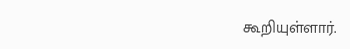கூறியுள்ளார்.